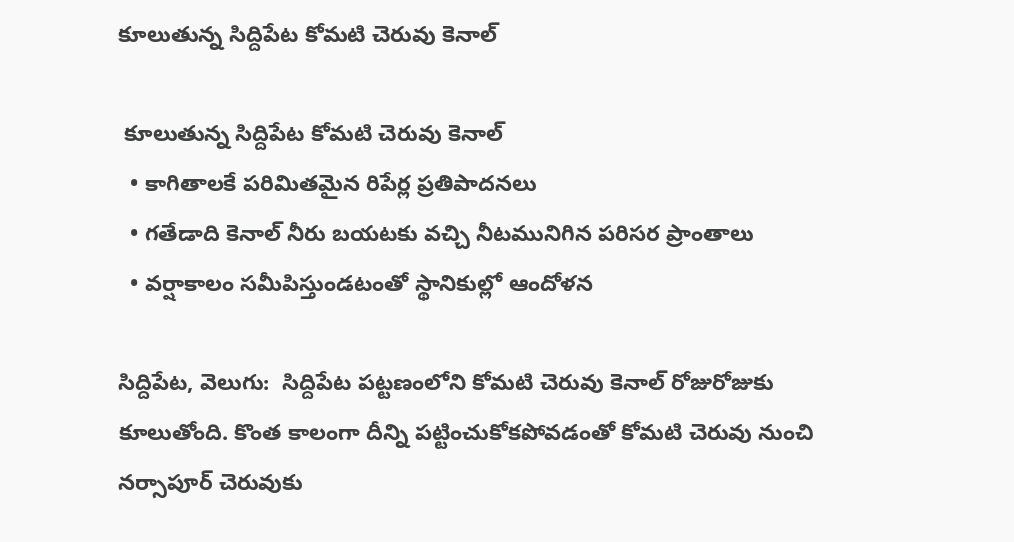కూలుతున్న సిద్దిపేట కోమటి చెరువు కెనాల్

 కూలుతున్న సిద్దిపేట కోమటి చెరువు కెనాల్
  • కాగితాలకే పరిమితమైన రిపేర్ల ప్రతిపాదనలు
  • గతేడాది కెనాల్‌‌‌‌‌‌‌‌ నీరు బయటకు వచ్చి నీటమునిగిన పరిసర ప్రాంతాలు
  • వర్షాకాలం సమీపిస్తుండటంతో స్థానికుల్లో ఆందోళన

సిద్దిపేట, వెలుగు:  సిద్దిపేట పట్టణంలోని కోమటి చెరువు కెనాల్ రోజురోజుకు కూలుతోంది. కొంత కాలంగా దీన్ని పట్టించుకోకపోవడంతో కోమటి చెరువు నుంచి నర్సాపూర్ చెరువుకు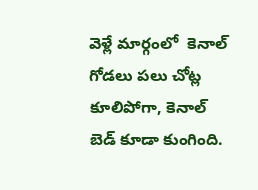వెళ్లే మార్గంలో  కెనాల్ గోడలు పలు చోట్ల కూలిపోగా, కెనాల్‌‌‌‌‌‌‌‌ బెడ్ కూడా కుంగింది.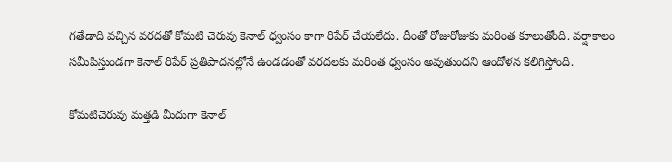గతేడాది వచ్చిన వరదతో కోమటి చెరువు కెనాల్ ధ్వంసం కాగా రిపేర్‌‌‌‌‌‌‌‌‌‌‌‌‌‌‌‌ చేయలేదు. దీంతో రోజురోజుకు మరింత కూలుతోంది. వర్షాకాలం సమీపిస్తుండగా కెనాల్ రిపేర్‌‌‌‌‌‌‌‌‌‌‌‌‌‌‌‌ ప్రతిపాదనల్లోనే ఉండడంతో వరదలకు మరింత ధ్వంసం అవుతుందని ఆందోళన కలిగిస్తోంది.

కోమటిచెరువు మత్తడి మీదుగా కెనాల్‌‌‌‌‌‌‌‌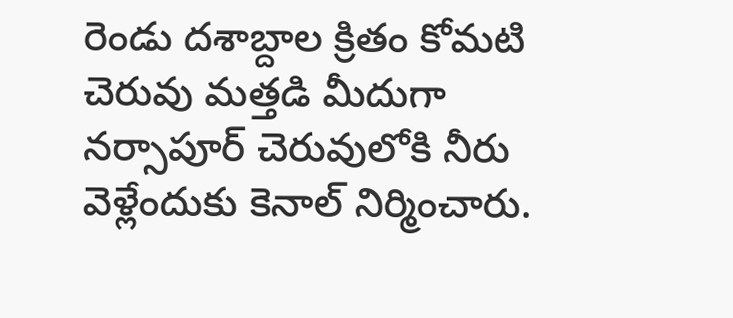రెండు దశాబ్దాల క్రితం కోమటి చెరువు మత్తడి మీదుగా నర్సాపూర్ చెరువులోకి నీరు వెళ్లేందుకు కెనాల్ నిర్మించారు.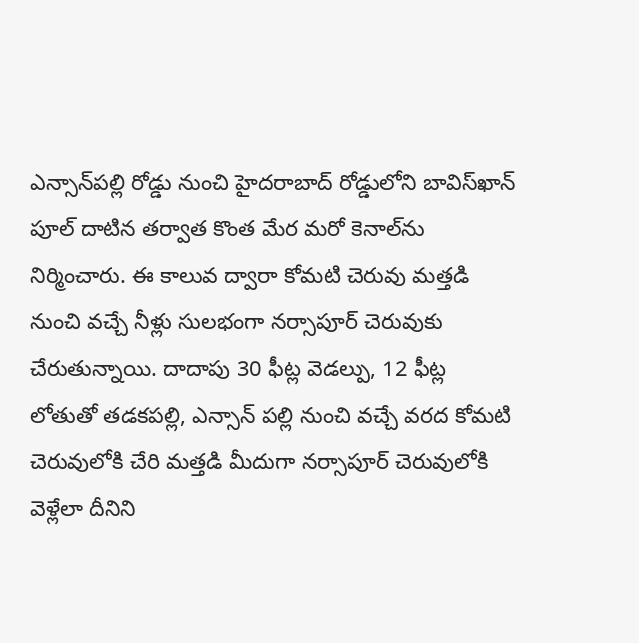ఎన్సాన్‌‌‌‌‌‌‌‌పల్లి రోడ్డు నుంచి హైదరాబాద్ రోడ్డులోని బావిస్‌‌‌‌‌‌‌‌ఖాన్ పూల్ దాటిన తర్వాత కొంత మేర మరో కెనాల్‌‌‌‌‌‌‌‌ను నిర్మించారు. ఈ కాలువ ద్వారా కోమటి చెరువు మత్తడి నుంచి వచ్చే నీళ్లు సులభంగా నర్సాపూర్ చెరువుకు చేరుతున్నాయి. దాదాపు 30 ఫీట్ల వెడల్పు, 12 ఫీట్ల లోతుతో తడకపల్లి, ఎన్సాన్ పల్లి నుంచి వచ్చే వరద కోమటి చెరువులోకి చేరి మత్తడి మీదుగా నర్సాపూర్ చెరువులోకి వెళ్లేలా దీనిని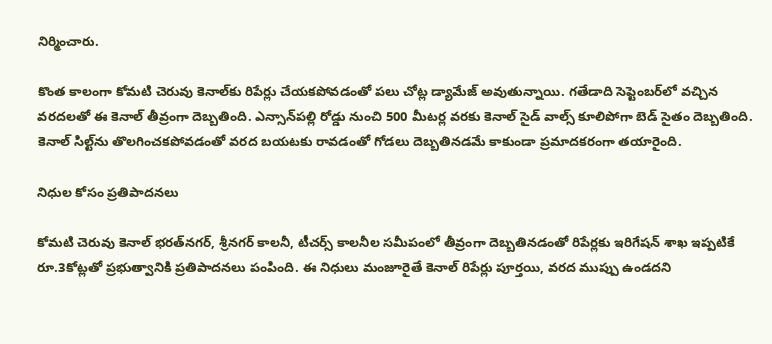నిర్మించారు.

కొంత కాలంగా కోమటి చెరువు కెనాల్‌‌‌‌‌‌‌‌కు రిపేర్లు చేయకపోవడంతో పలు చోట్ల డ్యామేజ్ అవుతున్నాయి. గతేడాది సెప్టెంబర్‌‌‌‌‌‌‌‌‌‌‌‌‌‌‌‌లో వచ్చిన వరదలతో ఈ కెనాల్‌‌‌‌‌‌‌‌ తీవ్రంగా దెబ్బతింది. ఎన్సాన్‌‌‌‌‌‌‌‌పల్లి రోడ్డు నుంచి 500 మీటర్ల వరకు కెనాల్‌‌‌‌‌‌‌‌ సైడ్ వాల్స్ కూలిపోగా బెడ్ సైతం దెబ్బతింది. కెనాల్ సిల్ట్‌‌‌‌‌‌‌‌ను తొలగించకపోవడంతో వరద బయటకు రావడంతో గోడలు దెబ్బతినడమే కాకుండా ప్రమాదకరంగా తయారైంది.

నిధుల కోసం ప్రతిపాదనలు

కోమటి చెరువు కెనాల్ భరత్‌‌‌‌‌‌‌‌నగర్, శ్రీనగర్ కాలనీ, టీచర్స్ కాలనీల సమీపంలో తీవ్రంగా దెబ్బతినడంతో రిపేర్లకు ఇరిగేషన్ శాఖ ఇప్పటికే రూ.3కోట్లతో ప్రభుత్వానికి ప్రతిపాదనలు పంపింది. ఈ నిధులు మంజూరైతే కెనాల్ రిపేర్లు పూర్తయి, వరద ముప్పు ఉండదని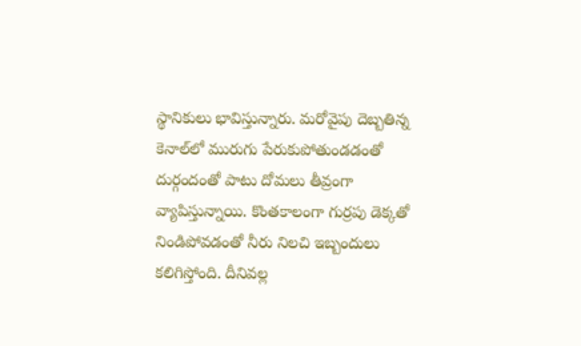స్థానికులు భావిస్తున్నారు. మరోవైపు దెబ్బతిన్న కెనాల్‌‌‌‌‌‌‌‌లో మురుగు పేరుకుపోతుండడంతో దుర్గందంతో పాటు దోమలు తీవ్రంగా వ్యాపిస్తున్నాయి. కొంతకాలంగా గుర్రపు డెక్కతో నిండిపోవడంతో నీరు నిలచి ఇబ్బందులు కలిగిస్తోంది. దీనివల్ల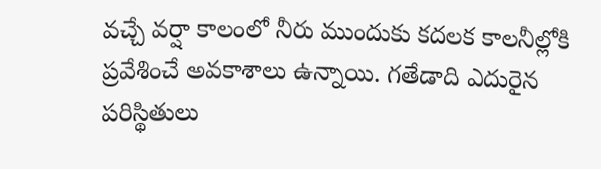వచ్చే వర్షా కాలంలో నీరు ముందుకు కదలక కాలనీల్లోకి ప్రవేశించే అవకాశాలు ఉన్నాయి. గతేడాది ఎదురైన పరిస్థితులు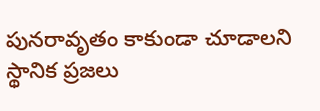పునరావృతం కాకుండా చూడాలని స్థానిక ప్రజలు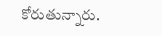కోరుతున్నారు.